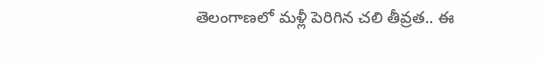తెలంగాణలో మళ్లీ పెరిగిన చలి తీవ్రత.. ఈ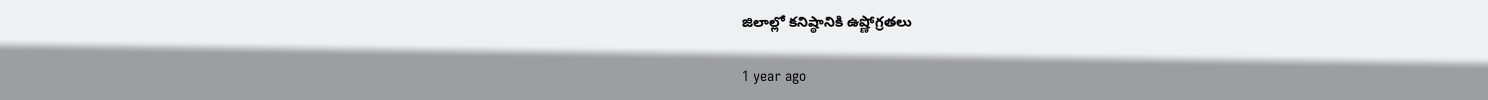జిలాల్లో కనిష్ఠానికి ఉష్ణోగ్రతలు

1 year ago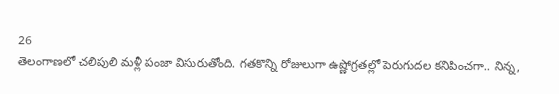26
తెలంగాణలో చలిపులి మళ్లీ పంజా విసురుతోంది. గతకొన్ని రోజులుగా ఉష్ణోగ్రతల్లో పెరుగుదల కనిపించగా.. నిన్న,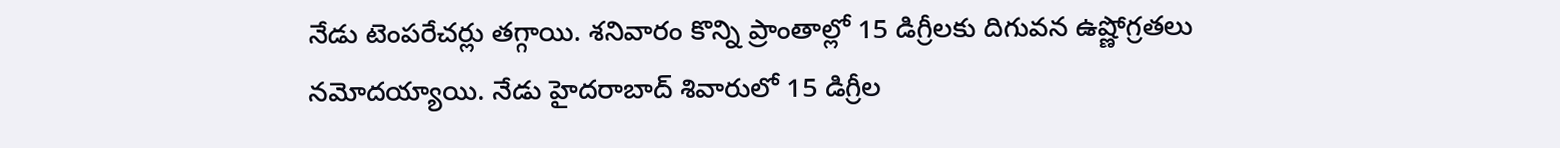నేడు టెంపరేచర్లు తగ్గాయి. శనివారం కొన్ని ప్రాంతాల్లో 15 డిగ్రీలకు దిగువన ఉష్ణోగ్రతలు నమోదయ్యాయి. నేడు హైదరాబాద్ శివారులో 15 డిగ్రీల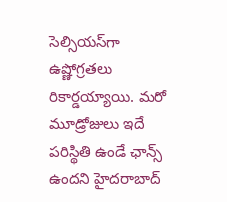సెల్సియస్‌గా ఉష్ణోగ్రతలు రికార్డయ్యాయి. మరో మూడ్రోజులు ఇదే పరిస్థితి ఉండే ఛాన్స్ ఉందని హైదరాబాద్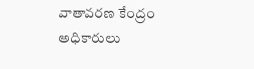వాతావరణ కేంద్రం అధికారులు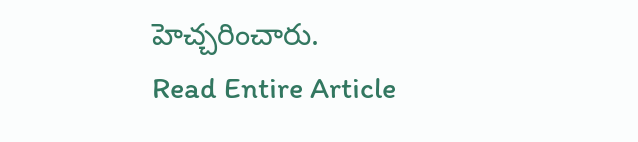హెచ్చరించారు.
Read Entire Article